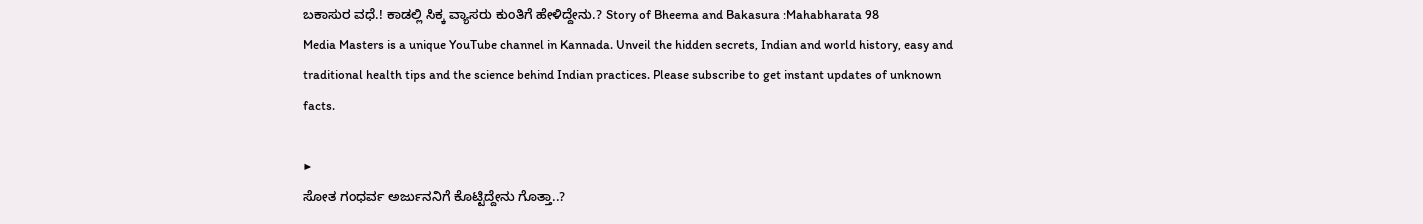ಬಕಾಸುರ ವಧೆ.! ಕಾಡಲ್ಲಿ ಸಿಕ್ಕ ವ್ಯಾಸರು ಕುಂತಿಗೆ ಹೇಳಿದ್ದೇನು.? Story of Bheema and Bakasura :Mahabharata 98
Media Masters is a unique YouTube channel in Kannada. Unveil the hidden secrets, Indian and world history, easy and traditional health tips and the science behind Indian practices. Please subscribe to get instant updates of unknown facts.

▶
ಸೋತ ಗಂಧರ್ವ ಅರ್ಜುನನಿಗೆ ಕೊಟ್ಟಿದ್ದೇನು ಗೊತ್ತಾ..?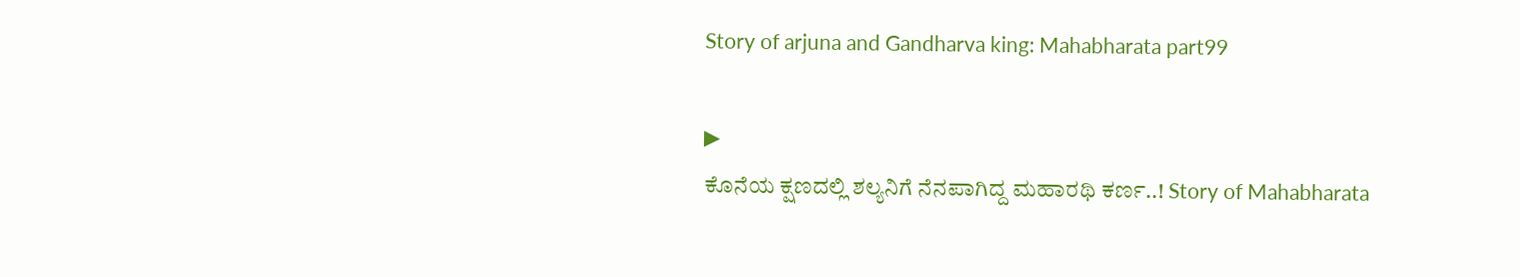Story of arjuna and Gandharva king: Mahabharata part99

▶
ಕೊನೆಯ ಕ್ಷಣದಲ್ಲಿ ಶಲ್ಯನಿಗೆ ನೆನಪಾಗಿದ್ದ ಮಹಾರಥಿ ಕರ್ಣ..! Story of Mahabharata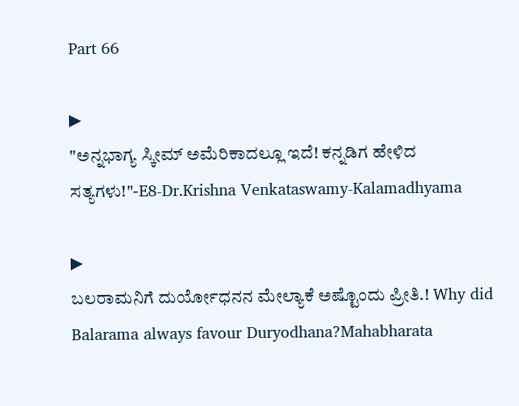Part 66

▶
"ಅನ್ನಭಾಗ್ಯ ಸ್ಕೀಮ್ ಅಮೆರಿಕಾದಲ್ಲೂ ಇದೆ! ಕನ್ನಡಿಗ ಹೇಳಿದ ಸತ್ಯಗಳು!"-E8-Dr.Krishna Venkataswamy-Kalamadhyama

▶
ಬಲರಾಮನಿಗೆ ದುರ್ಯೋಧನನ ಮೇಲ್ಯಾಕೆ ಅಷ್ಟೊಂದು ಪ್ರೀತಿ.! Why did Balarama always favour Duryodhana?Mahabharata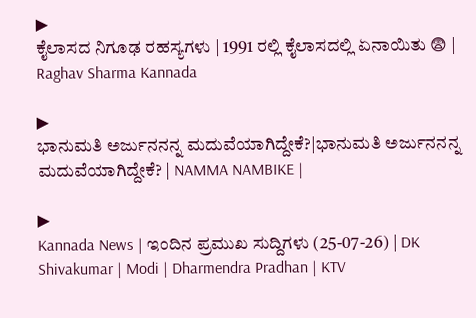▶
ಕೈಲಾಸದ ನಿಗೂಢ ರಹಸ್ಯಗಳು | 1991 ರಲ್ಲಿ ಕೈಲಾಸದಲ್ಲಿ ಏನಾಯಿತು 😨 | Raghav Sharma Kannada

▶
ಭಾನುಮತಿ ಅರ್ಜುನನನ್ನ ಮದುವೆಯಾಗಿದ್ದೇಕೆ?|ಭಾನುಮತಿ ಅರ್ಜುನನನ್ನ ಮದುವೆಯಾಗಿದ್ದೇಕೆ? | NAMMA NAMBIKE |

▶
Kannada News | ಇಂದಿನ ಪ್ರಮುಖ ಸುದ್ದಿಗಳು (25-07-26) | DK Shivakumar | Modi | Dharmendra Pradhan | KTV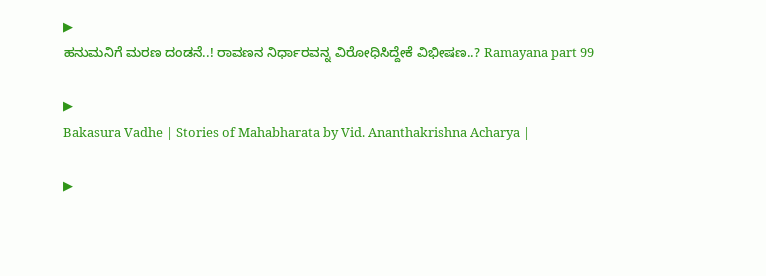▶
ಹನುಮನಿಗೆ ಮರಣ ದಂಡನೆ..! ರಾವಣನ ನಿರ್ಧಾರವನ್ನ ವಿರೋಧಿಸಿದ್ದೇಕೆ ವಿಭೀಷಣ..? Ramayana part 99

▶
Bakasura Vadhe | Stories of Mahabharata by Vid. Ananthakrishna Acharya |

▶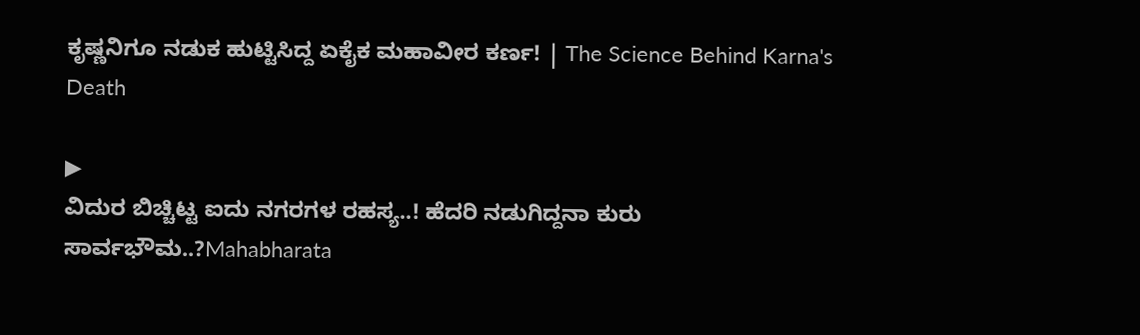ಕೃಷ್ಣನಿಗೂ ನಡುಕ ಹುಟ್ಟಿಸಿದ್ದ ಏಕೈಕ ಮಹಾವೀರ ಕರ್ಣ! | The Science Behind Karna's Death

▶
ವಿದುರ ಬಿಚ್ಚಿಟ್ಟ ಐದು ನಗರಗಳ ರಹಸ್ಯ..! ಹೆದರಿ ನಡುಗಿದ್ದನಾ ಕುರು ಸಾರ್ವಭೌಮ..?Mahabharata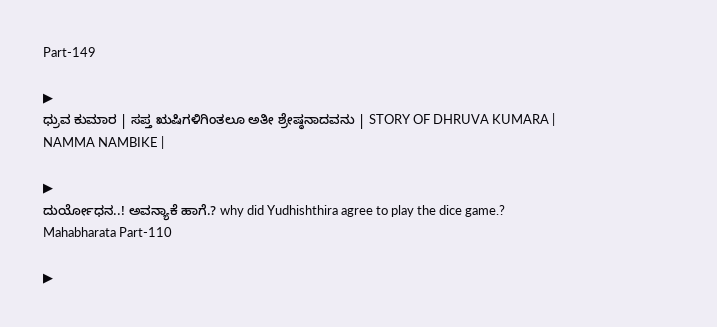Part-149

▶
ಧ್ರುವ ಕುಮಾರ | ಸಪ್ತ ಋಷಿಗಳಿಗಿಂತಲೂ ಅತೀ ಶ್ರೇಷ್ಠನಾದವನು | STORY OF DHRUVA KUMARA | NAMMA NAMBIKE |

▶
ದುರ್ಯೋಧನ..! ಅವನ್ಯಾಕೆ ಹಾಗೆ.? why did Yudhishthira agree to play the dice game.? Mahabharata Part-110

▶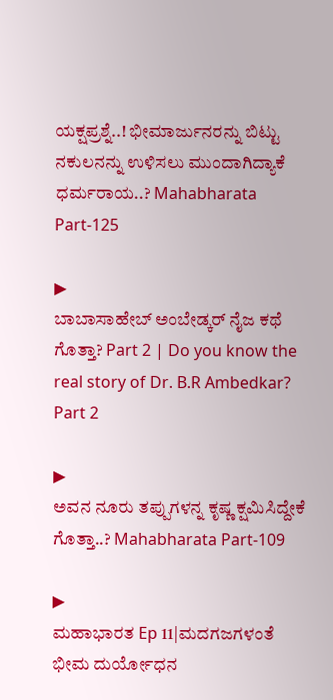ಯಕ್ಷಪ್ರಶ್ನೆ..! ಭೀಮಾರ್ಜುನರನ್ನು ಬಿಟ್ಟು ನಕುಲನನ್ನು ಉಳಿಸಲು ಮುಂದಾಗಿದ್ಯಾಕೆ ಧರ್ಮರಾಯ..? Mahabharata Part-125

▶
ಬಾಬಾಸಾಹೇಬ್ ಅಂಬೇಡ್ಕರ್ ನೈಜ ಕಥೆ ಗೊತ್ತಾ? Part 2 | Do you know the real story of Dr. B.R Ambedkar? Part 2

▶
ಅವನ ನೂರು ತಪ್ಪುಗಳನ್ನ ಕೃಷ್ಣ ಕ್ಷಮಿಸಿದ್ದೇಕೆ ಗೊತ್ತಾ..? Mahabharata Part-109

▶
ಮಹಾಭಾರತ Ep 11|ಮದಗಜಗಳಂತೆ ಭೀಮ ದುರ್ಯೋಧನ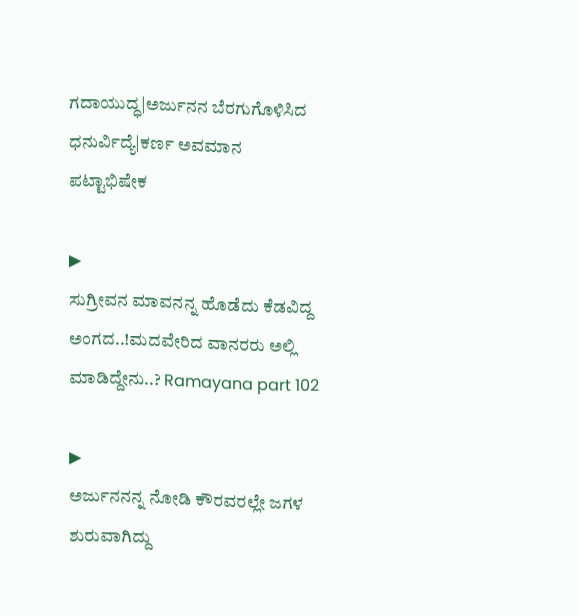ಗದಾಯುದ್ಧ|ಅರ್ಜುನನ ಬೆರಗುಗೊಳಿಸಿದ ಧನುರ್ವಿದ್ಯೆ|ಕರ್ಣ ಅವಮಾನ ಪಟ್ಟಾಭಿಷೇಕ

▶
ಸುಗ್ರೀವನ ಮಾವನನ್ನ ಹೊಡೆದು ಕೆಡವಿದ್ದ ಅಂಗದ..!ಮದವೇರಿದ ವಾನರರು ಅಲ್ಲಿ ಮಾಡಿದ್ದೇನು..? Ramayana part 102

▶
ಅರ್ಜುನನನ್ನ ನೋಡಿ ಕೌರವರಲ್ಲೇ ಜಗಳ ಶುರುವಾಗಿದ್ದು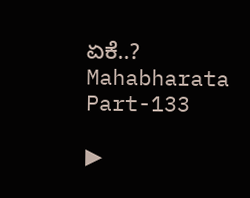ಏಕೆ..? Mahabharata Part-133

▶